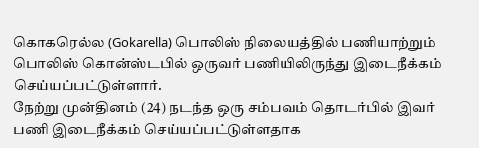கொகரெல்ல (Gokarella) பொலிஸ் நிலையத்தில் பணியாற்றும் பொலிஸ் கொன்ஸ்டபில் ஒருவர் பணியிலிருந்து இடைநீக்கம் செய்யப்பட்டுள்ளார்.
நேற்று முன்தினம் (24) நடந்த ஒரு சம்பவம் தொடர்பில் இவர் பணி இடைநீக்கம் செய்யப்பட்டுள்ளதாக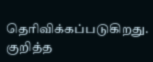தெரிவிக்கப்படுகிறது.
குறித்த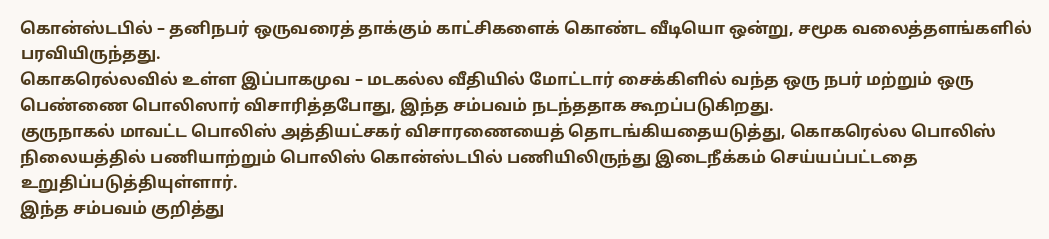கொன்ஸ்டபில் – தனிநபர் ஒருவரைத் தாக்கும் காட்சிகளைக் கொண்ட வீடியொ ஒன்று, சமூக வலைத்தளங்களில் பரவியிருந்தது.
கொகரெல்லவில் உள்ள இப்பாகமுவ – மடகல்ல வீதியில் மோட்டார் சைக்கிளில் வந்த ஒரு நபர் மற்றும் ஒரு பெண்ணை பொலிஸார் விசாரித்தபோது, இந்த சம்பவம் நடந்ததாக கூறப்படுகிறது.
குருநாகல் மாவட்ட பொலிஸ் அத்தியட்சகர் விசாரணையைத் தொடங்கியதையடுத்து, கொகரெல்ல பொலிஸ் நிலையத்தில் பணியாற்றும் பொலிஸ் கொன்ஸ்டபில் பணியிலிருந்து இடைநீக்கம் செய்யப்பட்டதை உறுதிப்படுத்தியுள்ளார்.
இந்த சம்பவம் குறித்து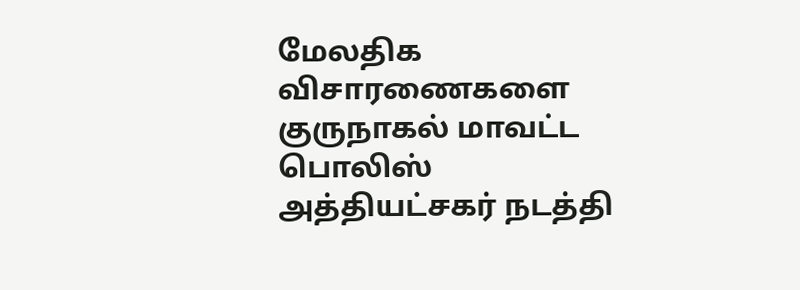மேலதிக விசாரணைகளை குருநாகல் மாவட்ட பொலிஸ் அத்தியட்சகர் நடத்தி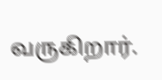வருகிறார்.